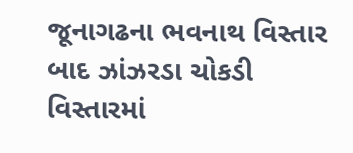જૂનાગઢના ભવનાથ વિસ્તાર બાદ ઝાંઝરડા ચોકડી વિસ્તારમાં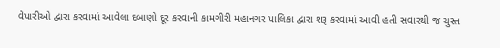વેપારીઓ દ્વારા કરવામાં આવેલા દબાણો દૂર કરવાની કામગીરી મહાનગર પાલિકા દ્વારા શરૂ કરવામાં આવી હતી સવારથી જ ચુસ્ત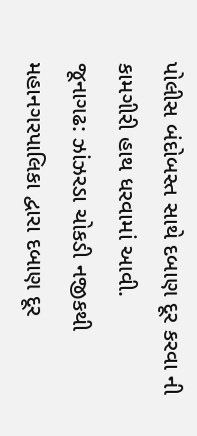પોલીસ બંદોબસ્ત સાથે દબાણ દૂર કરવા ની કામગીરી હાથ ધરવામાં આવી.
જૂનાગઢ: ઝાંઝરડા ચોકડી નજીકથી મહાનગરપાલિકા દ્વારા દબાણ દૂર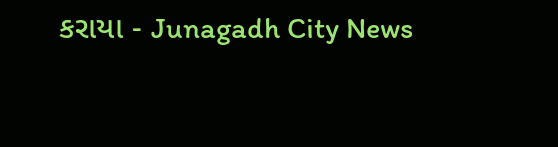કરાયા - Junagadh City News